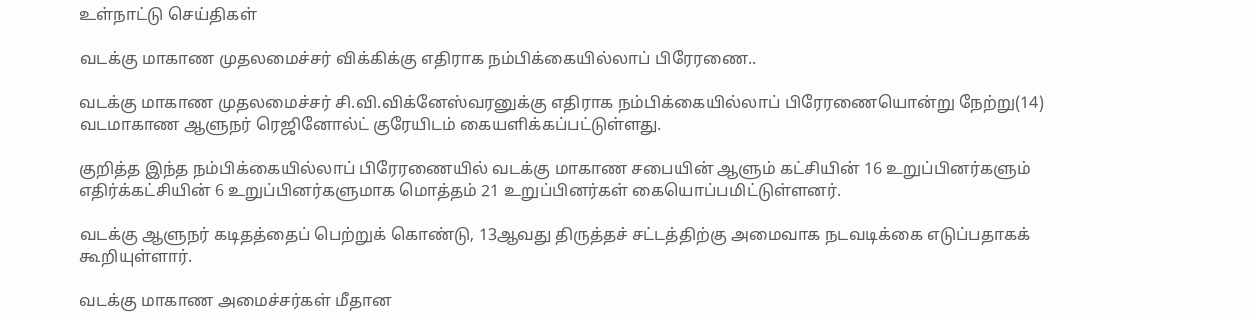உள்நாட்டு செய்திகள்

வடக்கு மாகாண முதலமைச்சர் விக்கிக்கு எதிராக நம்பிக்கையில்லாப் பிரேரணை..

வடக்கு மாகாண முதலமைச்சர் சி.வி.விக்னேஸ்வரனுக்கு எதிராக நம்பிக்கையில்லாப் பிரேரணையொன்று நேற்று(14) வடமாகாண ஆளுநர் ரெஜினோல்ட் குரேயிடம் கையளிக்கப்பட்டுள்ளது.

குறித்த இந்த நம்பிக்கையில்லாப் பிரேரணையில் வடக்கு மாகாண சபையின் ஆளும் கட்சியின் 16 உறுப்பினர்களும் எதிர்க்கட்சியின் 6 உறுப்பினர்களுமாக மொத்தம் 21 உறுப்பினர்கள் கையொப்பமிட்டுள்ளனர்.

வடக்கு ஆளுநர் கடிதத்தைப் பெற்றுக் கொண்டு, 13ஆவது திருத்தச் சட்டத்திற்கு அமைவாக நடவடிக்கை எடுப்பதாகக் கூறியுள்ளார்.

வடக்கு மாகாண அமைச்சர்கள் மீதான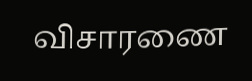விசாரணை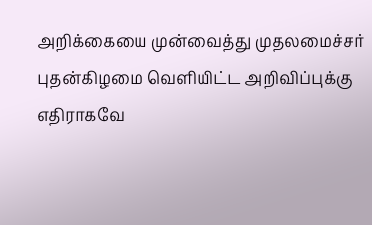அறிக்கையை முன்வைத்து முதலமைச்சர் புதன்கிழமை வெளியிட்ட அறிவிப்புக்கு எதிராகவே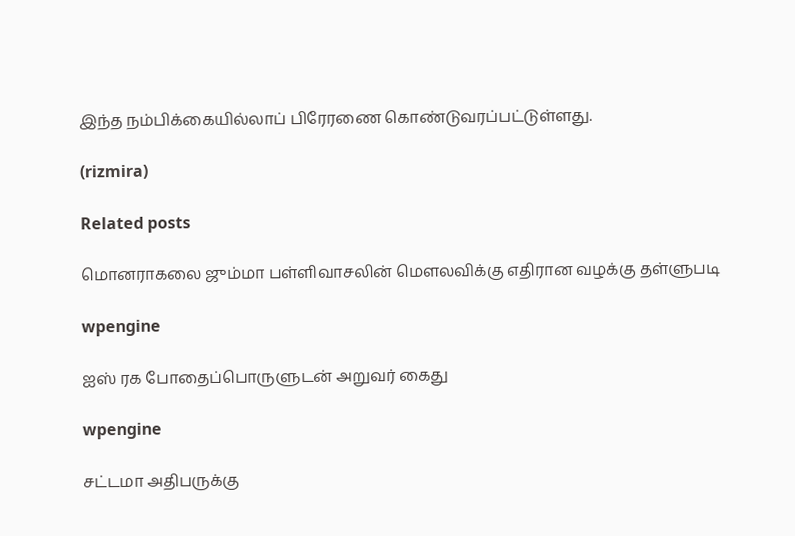இந்த நம்பிக்கையில்லாப் பிரேரணை கொண்டுவரப்பட்டுள்ளது.

(rizmira)

Related posts

மொனராகலை ஜும்மா பள்ளிவாசலின் மௌலவிக்கு எதிரான வழக்கு தள்ளுபடி

wpengine

ஐஸ் ரக போதைப்பொருளுடன் அறுவர் கைது

wpengine

சட்டமா அதிபருக்கு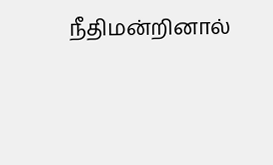நீதிமன்றினால்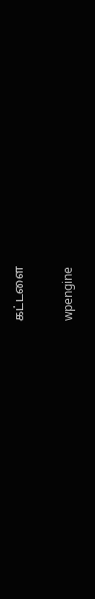கட்டளை

wpengine